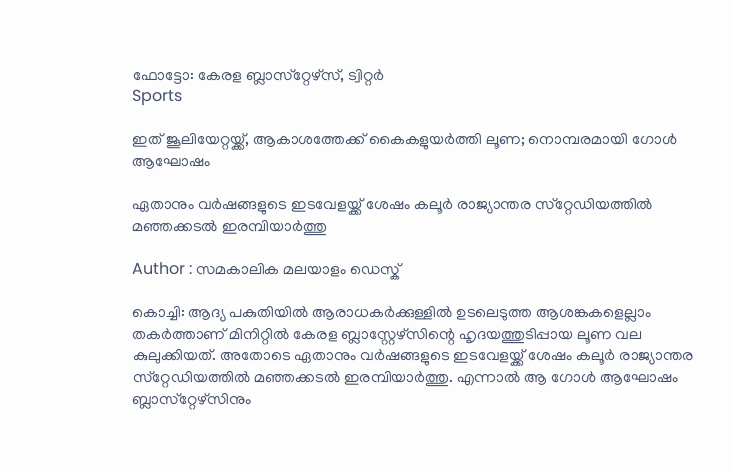ഫോട്ടോ: കേരള ബ്ലാസ്‌റ്റേഴ്‌സ്, ട്വിറ്റര്‍
Sports

ഇത് ജൂലിയേറ്റയ്ക്ക്, ആകാശത്തേക്ക് കൈകളുയര്‍ത്തി ലൂണ; നൊമ്പരമായി ഗോള്‍ ആഘോഷം

ഏതാനും വര്‍ഷങ്ങളുടെ ഇടവേളയ്ക്ക് ശേഷം കലൂര്‍ രാജ്യാന്തര സ്‌റ്റേഡിയത്തില്‍ മഞ്ഞക്കടല്‍ ഇരമ്പിയാര്‍ത്തു

Author : സമകാലിക മലയാളം ഡെസ്ക്

കൊച്ചി: ആദ്യ പകുതിയില്‍ ആരാധകര്‍ക്കുള്ളില്‍ ഉടലെടുത്ത ആശങ്കകളെല്ലാം തകര്‍ത്താണ് മിനിറ്റില്‍ കേരള ബ്ലാസ്റ്റേഴ്‌സിന്റെ ഹൃദയത്തുടിപ്പായ ലൂണ വല കുലുക്കിയത്. അതോടെ ഏതാനും വര്‍ഷങ്ങളുടെ ഇടവേളയ്ക്ക് ശേഷം കലൂര്‍ രാജ്യാന്തര സ്‌റ്റേഡിയത്തില്‍ മഞ്ഞക്കടല്‍ ഇരമ്പിയാര്‍ത്തു. എന്നാല്‍ ആ ഗോള്‍ ആഘോഷം ബ്ലാസ്‌റ്റേഴ്‌സിനും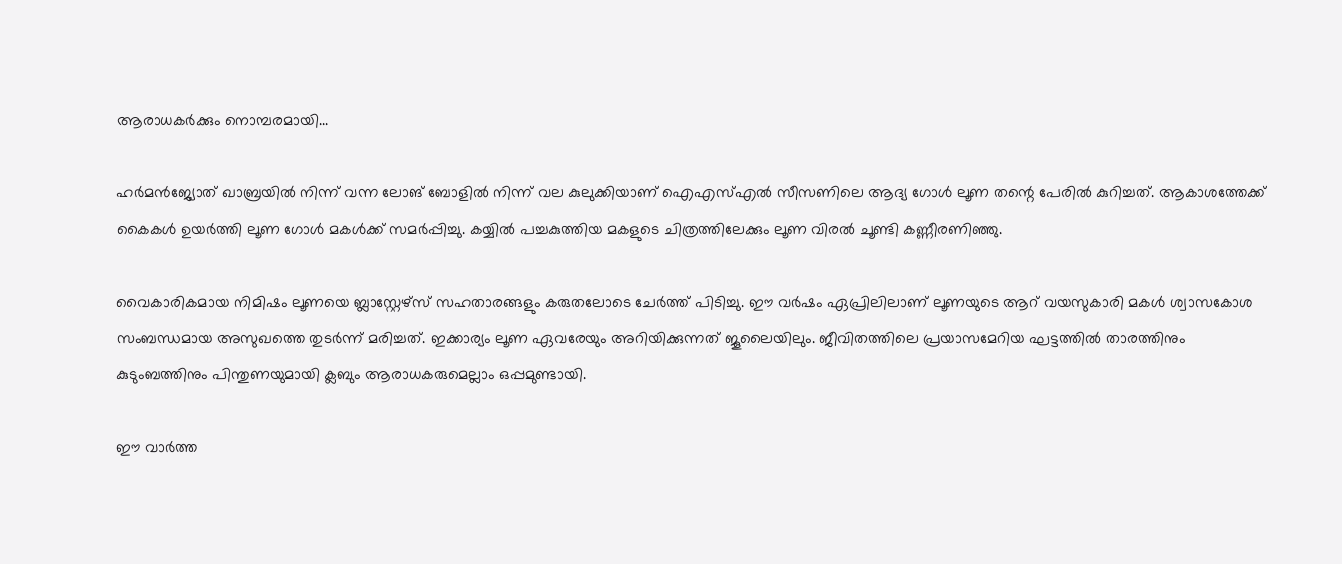ആരാധകര്‍ക്കും നൊമ്പരമായി...

ഹര്‍മന്‍ജ്യോത് ഖാബ്രയില്‍ നിന്ന് വന്ന ലോങ് ബോളില്‍ നിന്ന് വല കുലുക്കിയാണ് ഐഎസ്എല്‍ സീസണിലെ ആദ്യ ഗോള്‍ ലൂണ തന്റെ പേരില്‍ കുറിച്ചത്. ആകാശത്തേക്ക് കൈകള്‍ ഉയര്‍ത്തി ലൂണ ഗോള്‍ മകള്‍ക്ക് സമര്‍പ്പിച്ചു. കയ്യില്‍ പച്ചകുത്തിയ മകളുടെ ചിത്രത്തിലേക്കും ലൂണ വിരല്‍ ചൂണ്ടി കണ്ണീരണിഞ്ഞു.

വൈകാരികമായ നിമിഷം ലൂണയെ ബ്ലാസ്റ്റേഴ്‌സ് സഹതാരങ്ങളും കരുതലോടെ ചേര്‍ത്ത് പിടിച്ചു. ഈ വര്‍ഷം ഏപ്രിലിലാണ് ലൂണയുടെ ആറ് വയസുകാരി മകള്‍ ശ്വാസകോശ സംബന്ധമായ അസുഖത്തെ തുടര്‍ന്ന് മരിച്ചത്. ഇക്കാര്യം ലൂണ ഏവരേയും അറിയിക്കുന്നത് ജൂലൈയിലും. ജീവിതത്തിലെ പ്രയാസമേറിയ ഘട്ടത്തില്‍ താരത്തിനും കുടുംബത്തിനും പിന്തുണയുമായി ക്ലബും ആരാധകരുമെല്ലാം ഒപ്പമുണ്ടായി.

ഈ വാര്‍ത്ത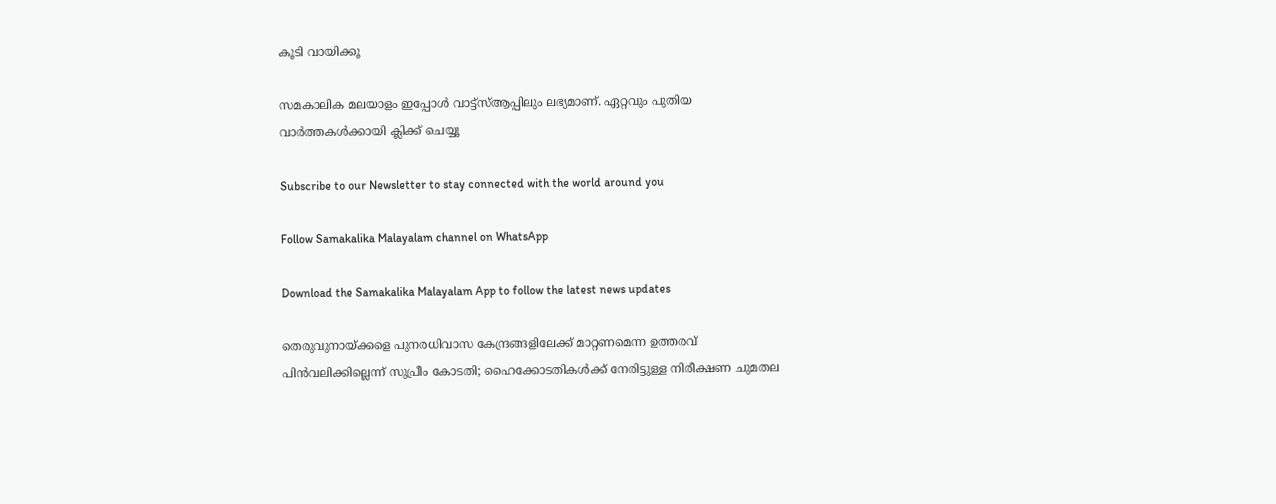കൂടി വായിക്കൂ

സമകാലിക മലയാളം ഇപ്പോള്‍ വാട്ട്‌സ്ആപ്പിലും ലഭ്യമാണ്. ഏറ്റവും പുതിയ വാര്‍ത്തകള്‍ക്കായി ക്ലിക്ക് ചെയ്യൂ

Subscribe to our Newsletter to stay connected with the world around you

Follow Samakalika Malayalam channel on WhatsApp

Download the Samakalika Malayalam App to follow the latest news updates

തെരുവുനായ്ക്കളെ പുനരധിവാസ കേന്ദ്രങ്ങളിലേക്ക് മാറ്റണമെന്ന ഉത്തരവ് പിൻവലിക്കില്ലെന്ന് സുപ്രീം കോടതി; ഹൈക്കോടതികൾക്ക് നേരിട്ടുള്ള നിരീക്ഷണ ചുമതല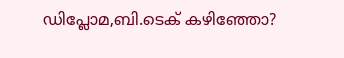ഡിപ്ലോമ,ബി.ടെക് കഴിഞ്ഞോ?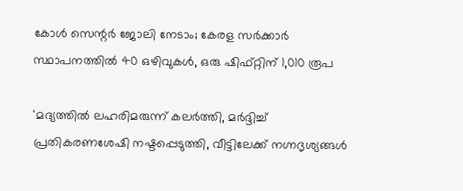കോൾ സെന്റർ ജോലി നേടാം; കേരള സർക്കാർ സ്ഥാപനത്തിൽ 40 ഒഴിവുകൾ, ഒരു ഷിഫ്റ്റിന് 1,010 രൂപ

'മദ്യത്തില്‍ ലഹരിമരുന്ന് കലര്‍ത്തി, മര്‍ദ്ദിച്ച് പ്രതികരണശേഷി നഷ്ടപ്പെടുത്തി, വീട്ടിലേക്ക് നഗ്നദൃശ്യങ്ങള്‍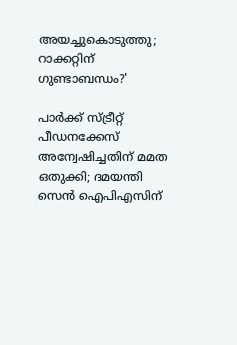അയച്ചുകൊടുത്തു; റാക്കറ്റിന് ഗുണ്ടാബന്ധം?'

പാർക്ക് സ്ട്രീറ്റ് പീഡനക്കേസ് അന്വേഷിച്ചതിന് മമത ഒതുക്കി; ദമയന്തി സെൻ ഐപിഎസിന്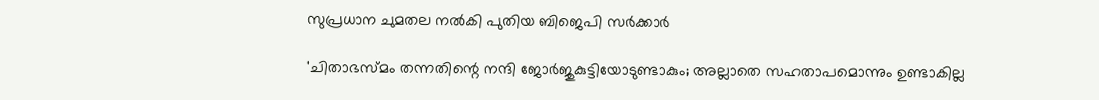സുപ്രധാന ചുമതല നൽകി പുതിയ ബിജെപി സർക്കാർ

'ചിതാഭസ്മം തന്നതിന്റെ നന്ദി ജോർജുകുട്ടിയോടുണ്ടാകും; അല്ലാതെ സഹതാപമൊന്നും ഉണ്ടാകില്ല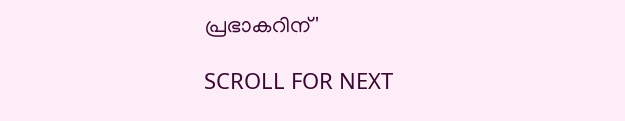പ്രഭാകറിന്'

SCROLL FOR NEXT